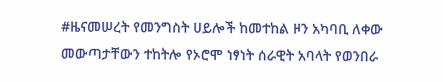#ዜናመሠረት የመንግስት ሀይሎች ከመተከል ዞን አካባቢ ለቀው መውጣታቸውን ተከትሎ የኦሮሞ ነፃነት ሰራዊት አባላት የወንበራ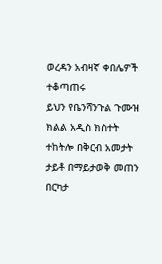ወረዳን አብዛኛ ቀበሌዎች ተቆጣጠሩ
ይህን የቤንሻንጉል ጉሙዝ ክልል አዲስ ክስተት ተከትሎ በቅርብ አመታት ታይቶ በማይታወቅ መጠን በርካታ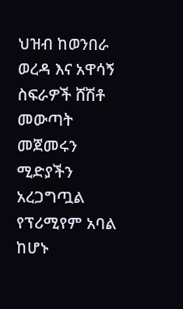ህዝብ ከወንበራ ወረዳ እና አዋሳኝ ስፍራዎች ሸሽቶ መውጣት መጀመሩን ሚድያችን አረጋግጧል
የፕሪሚየም አባል ከሆኑ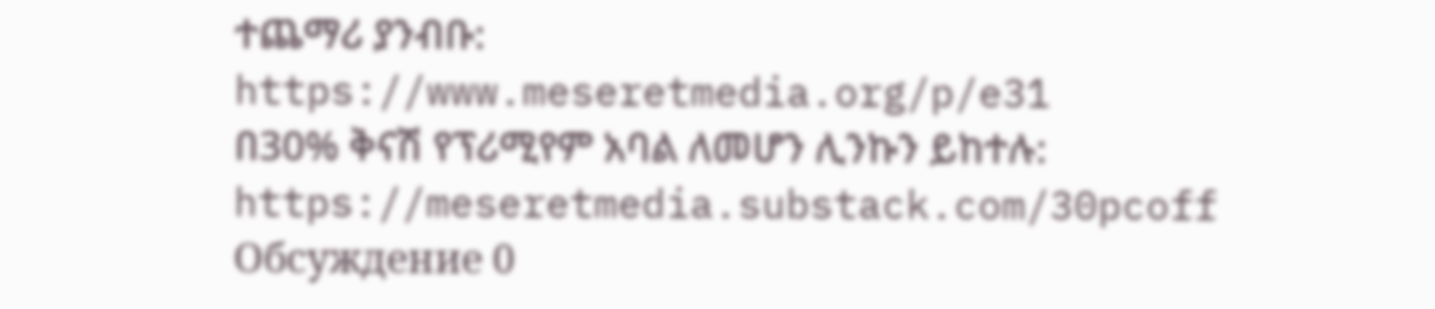ተጨማሪ ያንብቡ:
https://www.meseretmedia.org/p/e31
በ30% ቅናሽ የፕሪሚየም አባል ለመሆን ሊንኩን ይከተሉ:
https://meseretmedia.substack.com/30pcoff
Обсуждение 0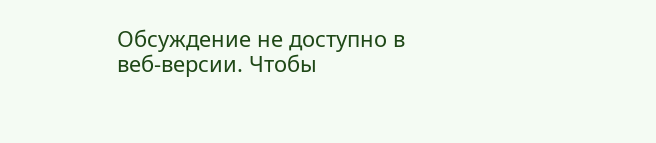Обсуждение не доступно в веб-версии. Чтобы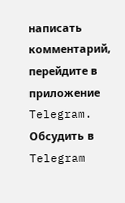написать комментарий, перейдите в приложение Telegram.
Обсудить в Telegram